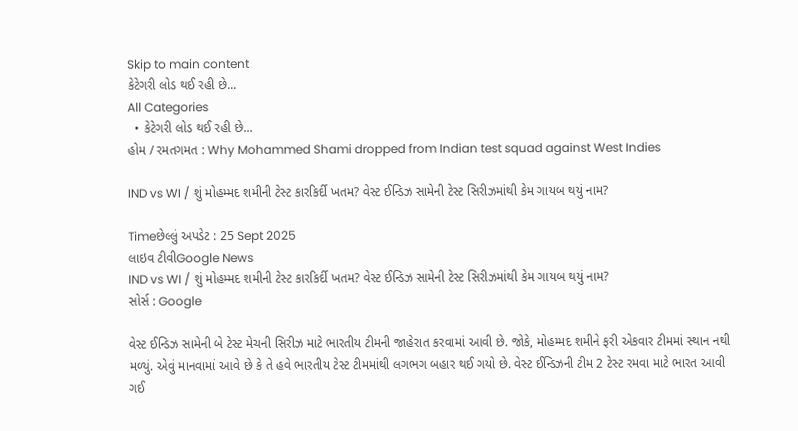Skip to main content
કેટેગરી લોડ થઈ રહી છે...
All Categories
  • કેટેગરી લોડ થઈ રહી છે...
હોમ / રમતગમત : Why Mohammed Shami dropped from Indian test squad against West Indies

IND vs WI / શું મોહમ્મદ શમીની ટેસ્ટ કારકિર્દી ખતમ? વેસ્ટ ઈન્ડિઝ સામેની ટેસ્ટ સિરીઝમાંથી કેમ ગાયબ થયું નામ?

Timeછેલ્લું અપડેટ : 25 Sept 2025
લાઇવ ટીવીGoogle News
IND vs WI / શું મોહમ્મદ શમીની ટેસ્ટ કારકિર્દી ખતમ? વેસ્ટ ઈન્ડિઝ સામેની ટેસ્ટ સિરીઝમાંથી કેમ ગાયબ થયું નામ?
સોર્સ : Google

વેસ્ટ ઈન્ડિઝ સામેની બે ટેસ્ટ મેચની સિરીઝ માટે ભારતીય ટીમની જાહેરાત કરવામાં આવી છે. જોકે, મોહમ્મદ શમીને ફરી એકવાર ટીમમાં સ્થાન નથી મળ્યું. એવું માનવામાં આવે છે કે તે હવે ભારતીય ટેસ્ટ ટીમમાંથી લગભગ બહાર થઈ ગયો છે. વેસ્ટ ઈન્ડિઝની ટીમ 2 ટેસ્ટ રમવા માટે ભારત આવી ગઈ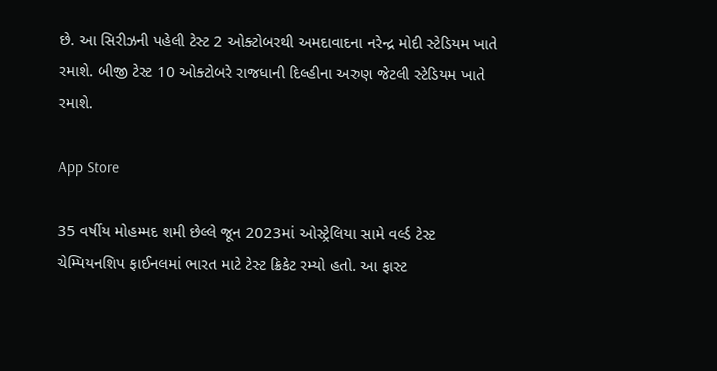છે. આ સિરીઝની પહેલી ટેસ્ટ 2 ઓક્ટોબરથી અમદાવાદના નરેન્દ્ર મોદી સ્ટેડિયમ ખાતે રમાશે. બીજી ટેસ્ટ 10 ઓક્ટોબરે રાજધાની દિલ્હીના અરુણ જેટલી સ્ટેડિયમ ખાતે રમાશે.

App Store

35 વર્ષીય મોહમ્મદ શમી છેલ્લે જૂન 2023માં ઓસ્ટ્રેલિયા સામે વર્લ્ડ ટેસ્ટ ચેમ્પિયનશિપ ફાઈનલમાં ભારત માટે ટેસ્ટ ક્રિકેટ રમ્યો હતો. આ ફાસ્ટ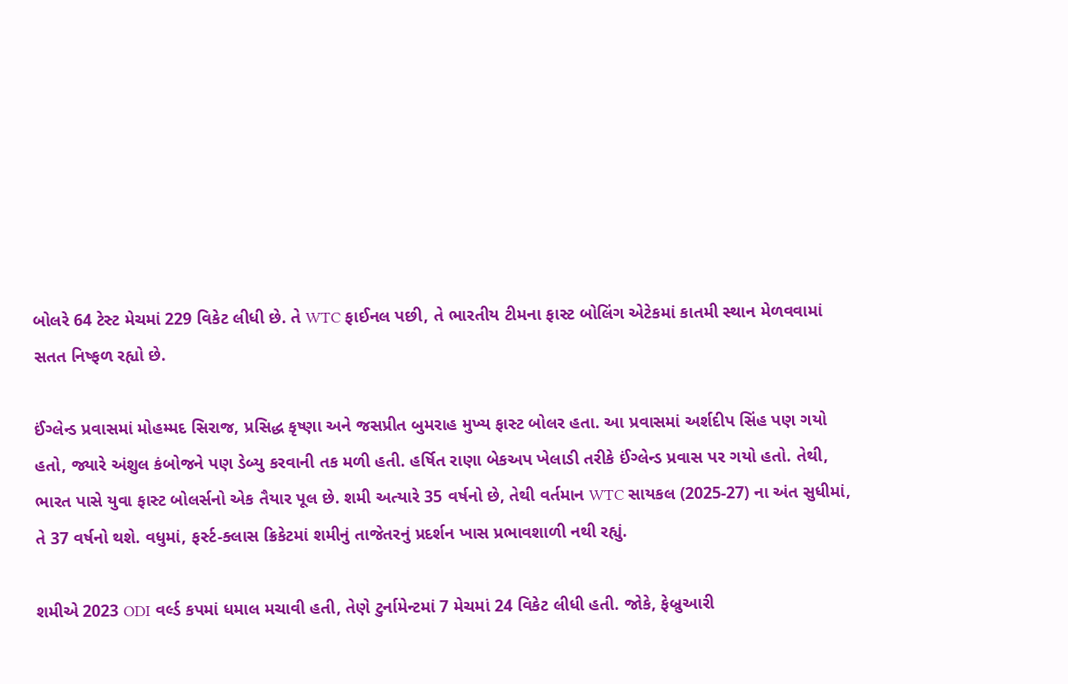બોલરે 64 ટેસ્ટ મેચમાં 229 વિકેટ લીધી છે. તે WTC ફાઈનલ પછી, તે ભારતીય ટીમના ફાસ્ટ બોલિંગ એટેકમાં કાતમી સ્થાન મેળવવામાં સતત નિષ્ફળ રહ્યો છે.

ઈંગ્લેન્ડ પ્રવાસમાં મોહમ્મદ સિરાજ, પ્રસિદ્ધ કૃષ્ણા અને જસપ્રીત બુમરાહ મુખ્ય ફાસ્ટ બોલર હતા. આ પ્રવાસમાં અર્શદીપ સિંહ પણ ગયો હતો, જ્યારે અંશુલ કંબોજને પણ ડેબ્યુ કરવાની તક મળી હતી. હર્ષિત રાણા બેકઅપ ખેલાડી તરીકે ઈંગ્લેન્ડ પ્રવાસ પર ગયો હતો. તેથી, ભારત પાસે યુવા ફાસ્ટ બોલર્સનો એક તૈયાર પૂલ છે. શમી અત્યારે 35 વર્ષનો છે, તેથી વર્તમાન WTC સાયકલ (2025-27) ના અંત સુધીમાં, તે 37 વર્ષનો થશે. વધુમાં, ફર્સ્ટ-ક્લાસ ક્રિકેટમાં શમીનું તાજેતરનું પ્રદર્શન ખાસ પ્રભાવશાળી નથી રહ્યું.

શમીએ 2023 ODI વર્લ્ડ કપમાં ધમાલ મચાવી હતી, તેણે ટુર્નામેન્ટમાં 7 મેચમાં 24 વિકેટ લીધી હતી. જોકે, ફેબ્રુઆરી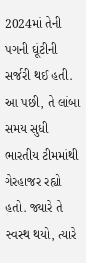2024માં તેની પગની ઘૂંટીની સર્જરી થઈ હતી. આ પછી, તે લાંબા સમય સુધી ભારતીય ટીમમાંથી ગેરહાજર રહ્યો હતો. જ્યારે તે સ્વસ્થ થયો, ત્યારે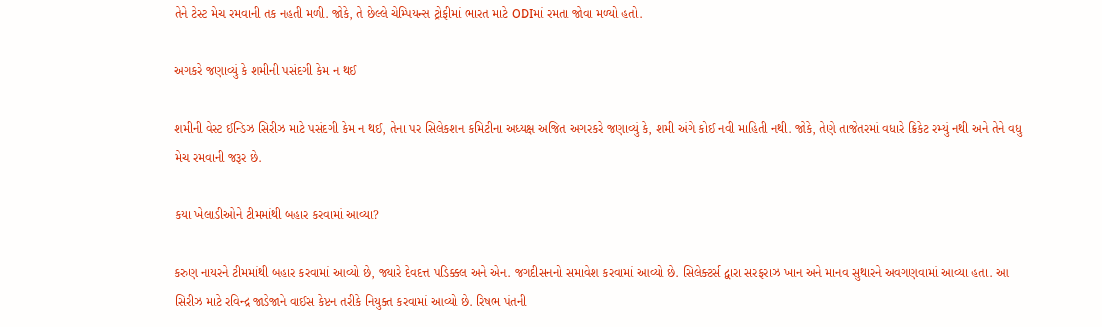તેને ટેસ્ટ મેચ રમવાની તક નહતી મળી. જોકે, તે છેલ્લે ચેમ્પિયન્સ ટ્રોફીમાં ભારત માટે ODIમાં રમતા જોવા મળ્યો હતો.

અગકરે જણાવ્યું કે શમીની પસંદગી કેમ ન થઈ

શમીની વેસ્ટ ઈન્ડિઝ સિરીઝ માટે પસંદગી કેમ ન થઈ, તેના પર સિલેકશન કમિટીના અધ્યક્ષ અજિત અગરકરે જણાવ્યું કે, શમી અંગે કોઈ નવી માહિતી નથી. જોકે, તેણે તાજેતરમાં વધારે ક્રિકેટ રમ્યું નથી અને તેને વધુ મેચ રમવાની જરૂર છે.

કયા ખેલાડીઓને ટીમમાંથી બહાર કરવામાં આવ્યા?

કરુણ નાયરને ટીમમાંથી બહાર કરવામાં આવ્યો છે, જ્યારે દેવદત્ત પડિક્કલ અને એન. જગદીસનનો સમાવેશ કરવામાં આવ્યો છે. સિલેક્ટર્સ દ્વારા સરફરાઝ ખાન અને માનવ સુથારને અવગણવામાં આવ્યા હતા. આ સિરીઝ માટે રવિન્દ્ર જાડેજાને વાઈસ કેપ્ટન તરીકે નિયુક્ત કરવામાં આવ્યો છે. રિષભ પંતની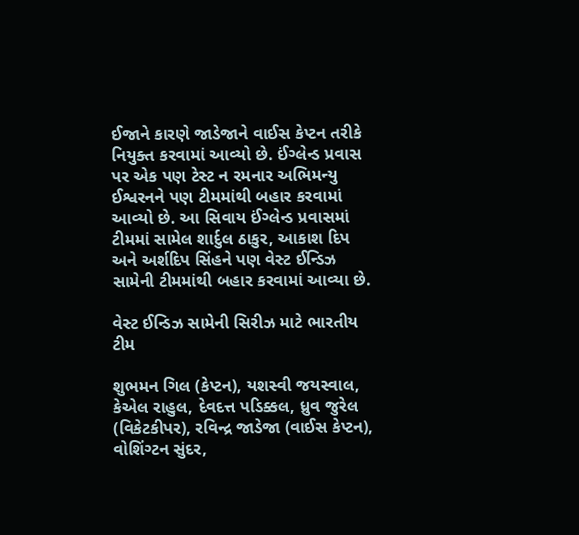ઈજાને કારણે જાડેજાને વાઈસ કેપ્ટન તરીકે નિયુક્ત કરવામાં આવ્યો છે. ઈંગ્લેન્ડ પ્રવાસ પર એક પણ ટેસ્ટ ન રમનાર અભિમન્યુ ઈશ્વરનને પણ ટીમમાંથી બહાર કરવામાં આવ્યો છે. આ સિવાય ઈંગ્લેન્ડ પ્રવાસમાં ટીમમાં સામેલ શાર્દુલ ઠાકુર, આકાશ દિપ અને અર્શદિપ સિંહને પણ વેસ્ટ ઈન્ડિઝ સામેની ટીમમાંથી બહાર કરવામાં આવ્યા છે.

વેસ્ટ ઈન્ડિઝ સામેની સિરીઝ માટે ભારતીય ટીમ

શુભમન ગિલ (કેપ્ટન), યશસ્વી જયસ્વાલ, કેએલ રાહુલ, દેવદત્ત પડિક્કલ, ધ્રુવ જુરેલ (વિકેટકીપર), રવિન્દ્ર જાડેજા (વાઈસ કેપ્ટન), વોશિંગ્ટન સુંદર,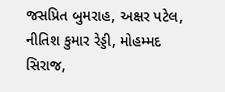જસપ્રિત બુમરાહ, અક્ષર પટેલ, નીતિશ કુમાર રેડ્ડી, મોહમ્મદ સિરાજ,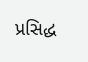પ્રસિદ્ધ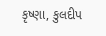કૃષ્ણા, કુલદીપ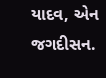યાદવ, એન જગદીસન.